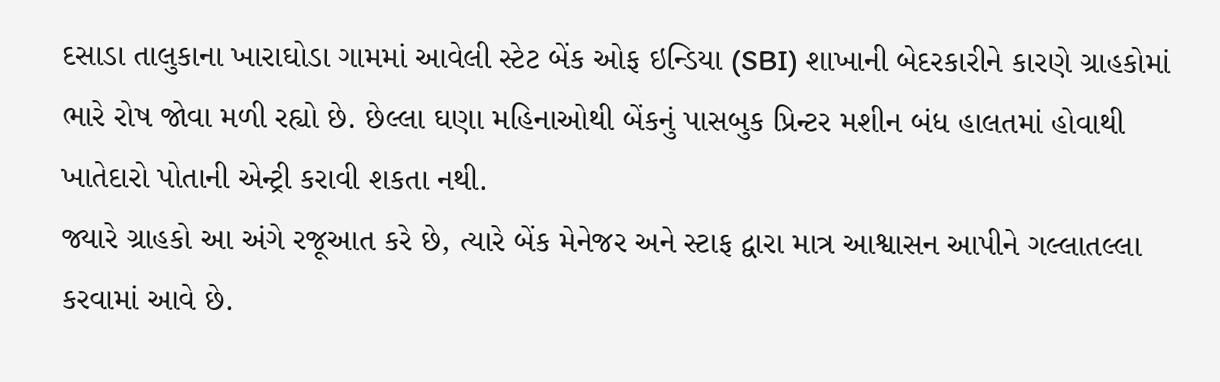દસાડા તાલુકાના ખારાઘોડા ગામમાં આવેલી સ્ટેટ બેંક ઓફ ઇન્ડિયા (SBI) શાખાની બેદરકારીને કારણે ગ્રાહકોમાં ભારે રોષ જોવા મળી રહ્યો છે. છેલ્લા ઘણા મહિનાઓથી બેંકનું પાસબુક પ્રિન્ટર મશીન બંધ હાલતમાં હોવાથી ખાતેદારો પોતાની એન્ટ્રી કરાવી શકતા નથી.
જ્યારે ગ્રાહકો આ અંગે રજૂઆત કરે છે, ત્યારે બેંક મેનેજર અને સ્ટાફ દ્વારા માત્ર આશ્વાસન આપીને ગલ્લાતલ્લા કરવામાં આવે છે.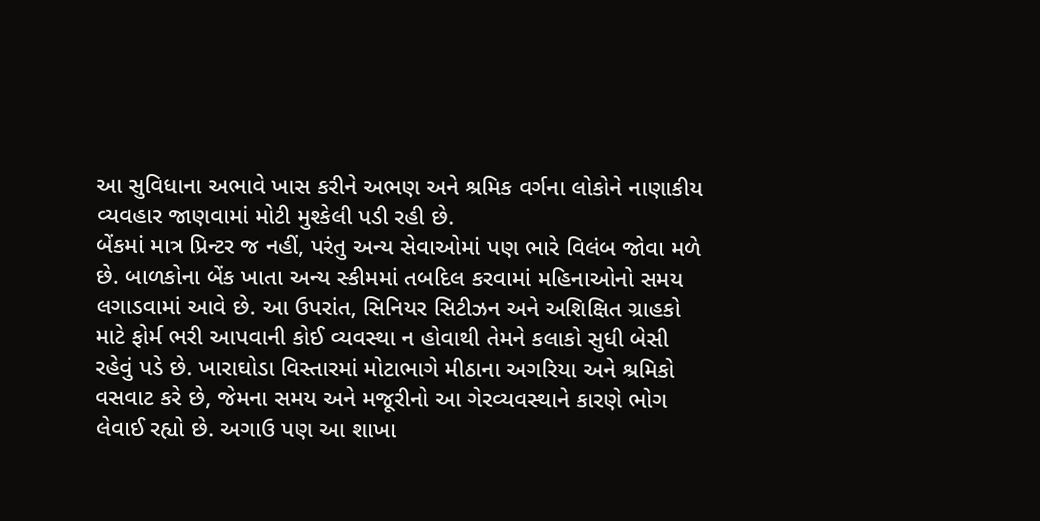આ સુવિધાના અભાવે ખાસ કરીને અભણ અને શ્રમિક વર્ગના લોકોને નાણાકીય વ્યવહાર જાણવામાં મોટી મુશ્કેલી પડી રહી છે.
બેંકમાં માત્ર પ્રિન્ટર જ નહીં, પરંતુ અન્ય સેવાઓમાં પણ ભારે વિલંબ જોવા મળે છે. બાળકોના બેંક ખાતા અન્ય સ્કીમમાં તબદિલ કરવામાં મહિનાઓનો સમય લગાડવામાં આવે છે. આ ઉપરાંત, સિનિયર સિટીઝન અને અશિક્ષિત ગ્રાહકો માટે ફોર્મ ભરી આપવાની કોઈ વ્યવસ્થા ન હોવાથી તેમને કલાકો સુધી બેસી રહેવું પડે છે. ખારાઘોડા વિસ્તારમાં મોટાભાગે મીઠાના અગરિયા અને શ્રમિકો વસવાટ કરે છે, જેમના સમય અને મજૂરીનો આ ગેરવ્યવસ્થાને કારણે ભોગ લેવાઈ રહ્યો છે. અગાઉ પણ આ શાખા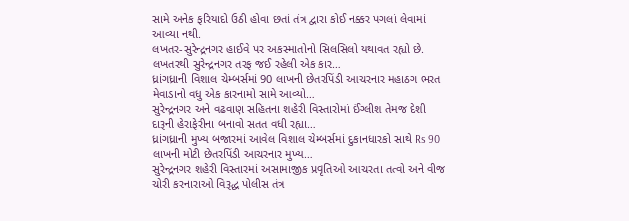સામે અનેક ફરિયાદો ઉઠી હોવા છતાં તંત્ર દ્વારા કોઈ નક્કર પગલાં લેવામાં આવ્યા નથી.
લખતર-સુરેન્દ્રનગર હાઈવે પર અકસ્માતોનો સિલસિલો યથાવત રહ્યો છે. લખતરથી સુરેન્દ્રનગર તરફ જઈ રહેલી એક કાર…
ધ્રાંગધ્રાની વિશાલ ચેમ્બર્સમાં 90 લાખની છેતરપિંડી આચરનાર મહાઠગ ભરત મેવાડાનો વધુ એક કારનામો સામે આવ્યો…
સુરેન્દ્રનગર અને વઢવાણ સહિતના શહેરી વિસ્તારોમાં ઈંગ્લીશ તેમજ દેશી દારૂની હેરાફેરીના બનાવો સતત વધી રહ્યા…
ધ્રાંગધ્રાની મુખ્ય બજારમાં આવેલ વિશાલ ચેમ્બર્સમાં દુકાનધારકો સાથે Rs 90 લાખની મોટી છેતરપિંડી આચરનાર મુખ્ય…
સુરેન્દ્રનગર શહેરી વિસ્તારમાં અસામાજીક પ્રવૃતિઓ આચરતા તત્વો અને વીજ ચોરી કરનારાઓ વિરૂદ્ધ પોલીસ તંત્ર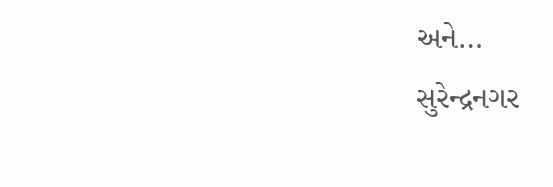અને…
સુરેન્દ્રનગર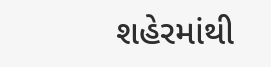શહેરમાંથી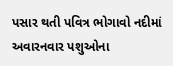પસાર થતી પવિત્ર ભોગાવો નદીમાં અવારનવાર પશુઓના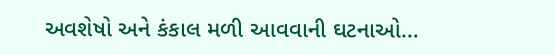અવશેષો અને કંકાલ મળી આવવાની ઘટનાઓ…